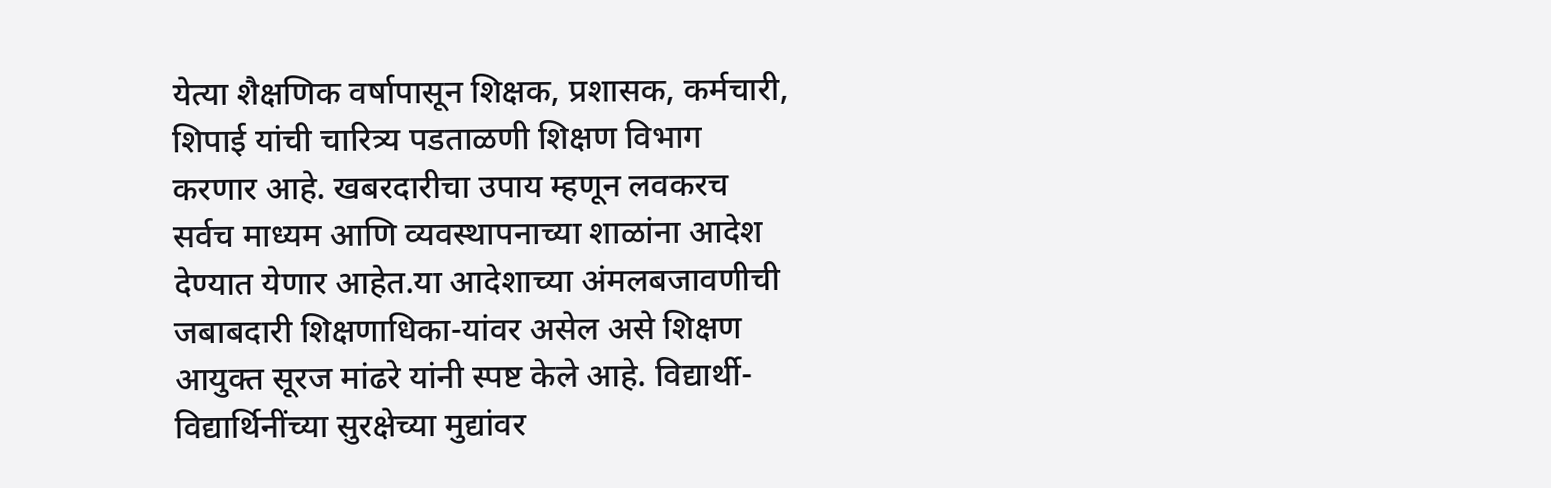येत्या शैक्षणिक वर्षापासून शिक्षक, प्रशासक, कर्मचारी, शिपाई यांची चारित्र्य पडताळणी शिक्षण विभाग करणार आहे. खबरदारीचा उपाय म्हणून लवकरच सर्वच माध्यम आणि व्यवस्थापनाच्या शाळांना आदेश देण्यात येणार आहेत.या आदेशाच्या अंमलबजावणीची जबाबदारी शिक्षणाधिका-यांवर असेल असे शिक्षण आयुक्त सूरज मांढरे यांनी स्पष्ट केले आहे. विद्यार्थी-विद्यार्थिनींच्या सुरक्षेच्या मुद्यांवर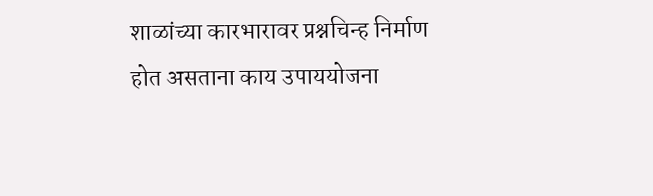शाळांच्या कारभारावर प्रश्नचिन्ह निर्माण होत असताना काय उपाययोजना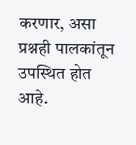करणार, असा प्रश्नही पालकांतून उपस्थित होत आहे.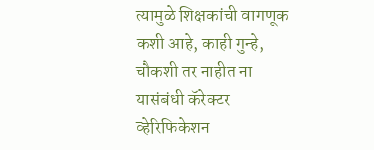त्यामुळे शिक्षकांची वागणूक कशी आहे, काही गुन्हे, चौकशी तर नाहीत ना यासंबंधी कॅरेक्टर व्हेरिफिकेशन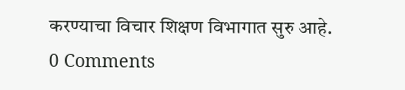करण्याचा विचार शिक्षण विभागात सुरु आहे.
0 Comments